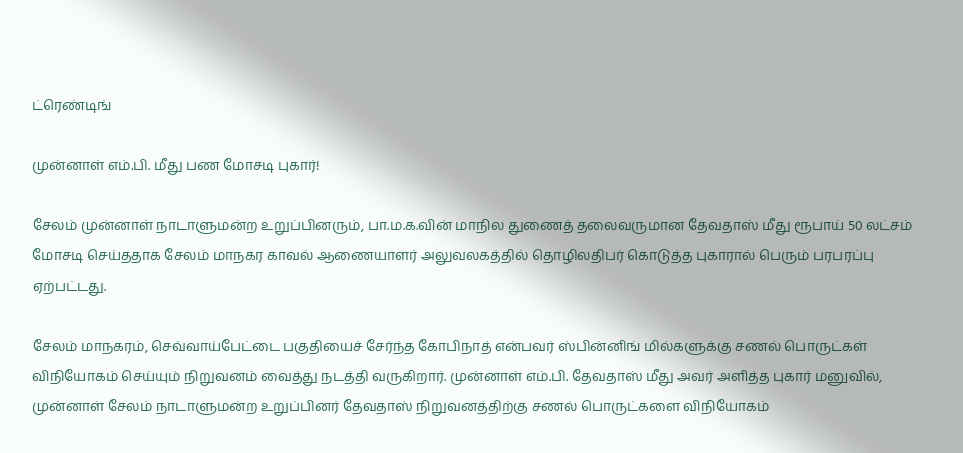ட்ரெண்டிங்

முன்னாள் எம்.பி. மீது பண மோசடி புகார்!

சேலம் முன்னாள் நாடாளுமன்ற உறுப்பினரும், பா.ம.க.வின் மாநில துணைத் தலைவருமான தேவதாஸ் மீது ரூபாய் 50 லட்சம் மோசடி செய்ததாக சேலம் மாநகர காவல் ஆணையாளர் அலுவலகத்தில் தொழிலதிபர் கொடுத்த புகாரால் பெரும் பரபரப்பு ஏற்பட்டது.

சேலம் மாநகரம், செவ்வாய்பேட்டை பகுதியைச் சேர்ந்த கோபிநாத் என்பவர் ஸ்பின்னிங் மில்களுக்கு சணல் பொருட்கள் விநியோகம் செய்யும் நிறுவனம் வைத்து நடத்தி வருகிறார். முன்னாள் எம்.பி. தேவதாஸ் மீது அவர் அளித்த புகார் மனுவில், முன்னாள் சேலம் நாடாளுமன்ற உறுப்பினர் தேவதாஸ் நிறுவனத்திற்கு சணல் பொருட்களை விநியோகம்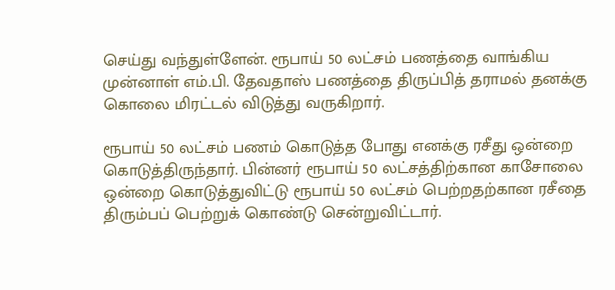செய்து வந்துள்ளேன். ரூபாய் 50 லட்சம் பணத்தை வாங்கிய முன்னாள் எம்.பி. தேவதாஸ் பணத்தை திருப்பித் தராமல் தனக்கு கொலை மிரட்டல் விடுத்து வருகிறார்.

ரூபாய் 50 லட்சம் பணம் கொடுத்த போது எனக்கு ரசீது ஒன்றை கொடுத்திருந்தார். பின்னர் ரூபாய் 50 லட்சத்திற்கான காசோலை ஒன்றை கொடுத்துவிட்டு ரூபாய் 50 லட்சம் பெற்றதற்கான ரசீதை திரும்பப் பெற்றுக் கொண்டு சென்றுவிட்டார்.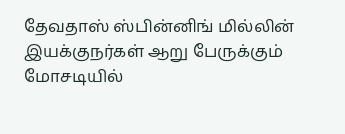தேவதாஸ் ஸ்பின்னிங் மில்லின் இயக்குநர்கள் ஆறு பேருக்கும் மோசடியில்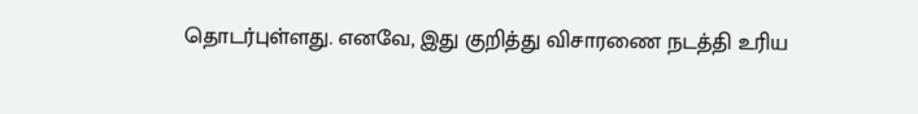தொடர்புள்ளது. எனவே, இது குறித்து விசாரணை நடத்தி உரிய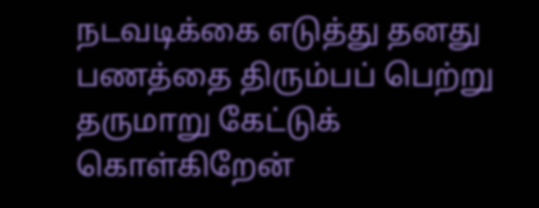நடவடிக்கை எடுத்து தனது பணத்தை திரும்பப் பெற்று தருமாறு கேட்டுக் கொள்கிறேன்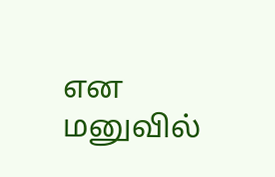என மனுவில்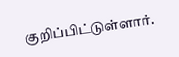குறிப்பிட்டுள்ளார்.